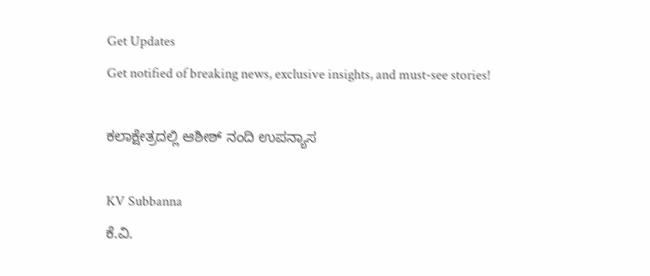Get Updates
Get notified of breaking news, exclusive insights, and must-see stories!

ಕಲಾಕ್ಷೇತ್ರದಲ್ಲಿ ಆಶೀಶ್ ನಂದಿ ಉಪನ್ಯಾಸ

KV Subbanna
ಕೆ.ವಿ.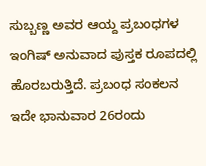ಸುಬ್ಬಣ್ಣ ಅವರ ಆಯ್ದ ಪ್ರಬಂಧಗಳ ಇಂಗಿಷ್ ಅನುವಾದ ಪುಸ್ತಕ ರೂಪದಲ್ಲಿ ಹೊರಬರುತ್ತಿದೆ. ಪ್ರಬಂಧ ಸಂಕಲನ ಇದೇ ಭಾನುವಾರ 26ರಂದು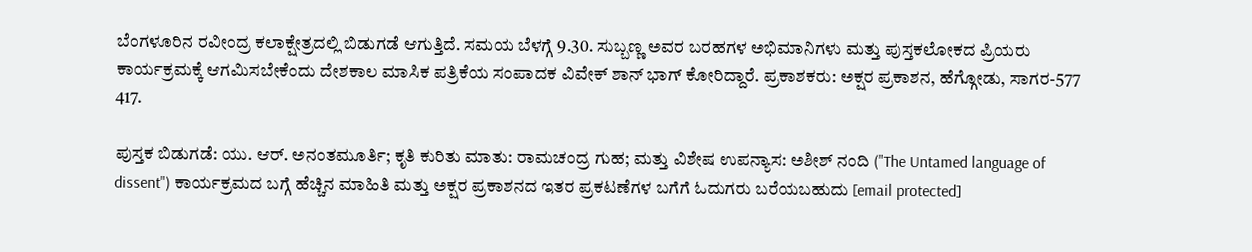ಬೆಂಗಳೂರಿನ ರವೀಂದ್ರ ಕಲಾಕ್ಷೇತ್ರದಲ್ಲಿ ಬಿಡುಗಡೆ ಆಗುತ್ತಿದೆ. ಸಮಯ ಬೆಳಗ್ಗೆ 9.30. ಸುಬ್ಬಣ್ಣ ಅವರ ಬರಹಗಳ ಅಭಿಮಾನಿಗಳು ಮತ್ತು ಪುಸ್ತಕಲೋಕದ ಪ್ರಿಯರು ಕಾರ್ಯಕ್ರಮಕ್ಕೆ ಆಗಮಿಸಬೇಕೆಂದು ದೇಶಕಾಲ ಮಾಸಿಕ ಪತ್ರಿಕೆಯ ಸಂಪಾದಕ ವಿವೇಕ್ ಶಾನ್ ಭಾಗ್ ಕೋರಿದ್ದಾರೆ. ಪ್ರಕಾಶಕರು: ಅಕ್ಷರ ಪ್ರಕಾಶನ, ಹೆಗ್ಗೋಡು, ಸಾಗರ-577 417.

ಪುಸ್ತಕ ಬಿಡುಗಡೆ: ಯು. ಆರ್. ಅನಂತಮೂರ್ತಿ; ಕೃತಿ ಕುರಿತು ಮಾತು: ರಾಮಚಂದ್ರ ಗುಹ; ಮತ್ತು ವಿಶೇಷ ಉಪನ್ಯಾಸ: ಅಶೀಶ್ ನಂದಿ ("The Untamed language of dissent") ಕಾರ್ಯಕ್ರಮದ ಬಗ್ಗೆ ಹೆಚ್ಚಿನ ಮಾಹಿತಿ ಮತ್ತು ಅಕ್ಷರ ಪ್ರಕಾಶನದ ಇತರ ಪ್ರಕಟಣೆಗಳ ಬಗೆಗೆ ಓದುಗರು ಬರೆಯಬಹುದು [email protected]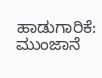ಹಾಡುಗಾರಿಕೆ: ಮುಂಜಾನೆ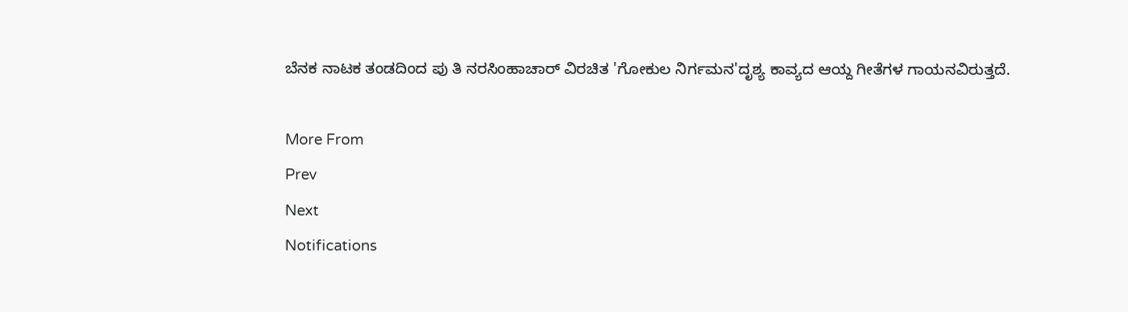ಬೆನಕ ನಾಟಕ ತಂಡದಿಂದ ಪು ತಿ ನರಸಿಂಹಾಚಾರ್ ವಿರಚಿತ 'ಗೋಕುಲ ನಿರ್ಗಮನ'ದೃಶ್ಯ ಕಾವ್ಯದ ಆಯ್ದ ಗೀತೆಗಳ ಗಾಯನವಿರುತ್ತದೆ.

More From
Prev
Next
Notifications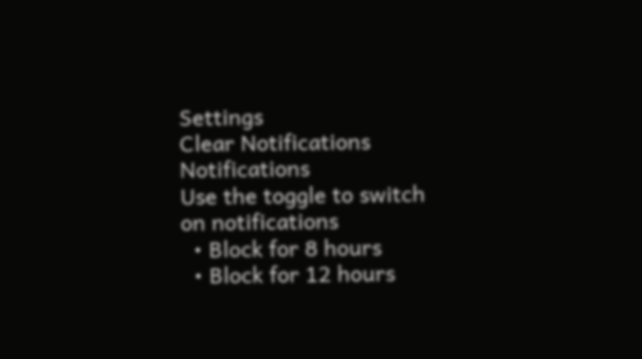Settings
Clear Notifications
Notifications
Use the toggle to switch on notifications
  • Block for 8 hours
  • Block for 12 hours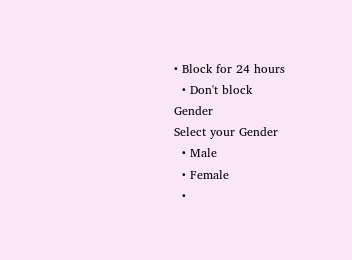• Block for 24 hours
  • Don't block
Gender
Select your Gender
  • Male
  • Female
  •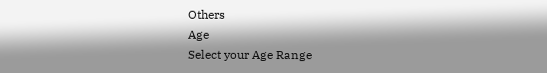Others
Age
Select your Age Range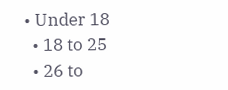• Under 18
  • 18 to 25
  • 26 to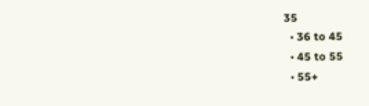35
  • 36 to 45
  • 45 to 55
  • 55+